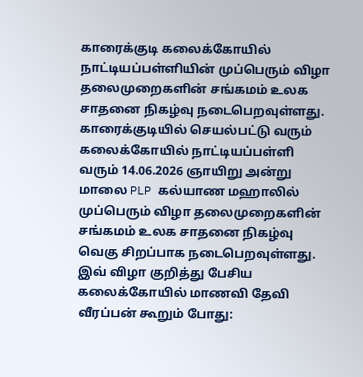காரைக்குடி கலைக்கோயில் நாட்டியப்பள்ளியின் முப்பெரும் விழா தலைமுறைகளின் சங்கமம் உலக சாதனை நிகழ்வு நடைபெறவுள்ளது.
காரைக்குடியில் செயல்பட்டு வரும் கலைக்கோயில் நாட்டியப்பள்ளி வரும் 14.06.2026 ஞாயிறு அன்று மாலை PLP கல்யாண மஹாலில் முப்பெரும் விழா தலைமுறைகளின் சங்கமம் உலக சாதனை நிகழ்வு வெகு சிறப்பாக நடைபெறவுள்ளது.
இவ் விழா குறித்து பேசிய கலைக்கோயில் மாணவி தேவி வீரப்பன் கூறும் போது: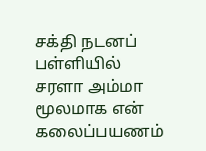சக்தி நடனப் பள்ளியில் சரளா அம்மா மூலமாக என் கலைப்பயணம்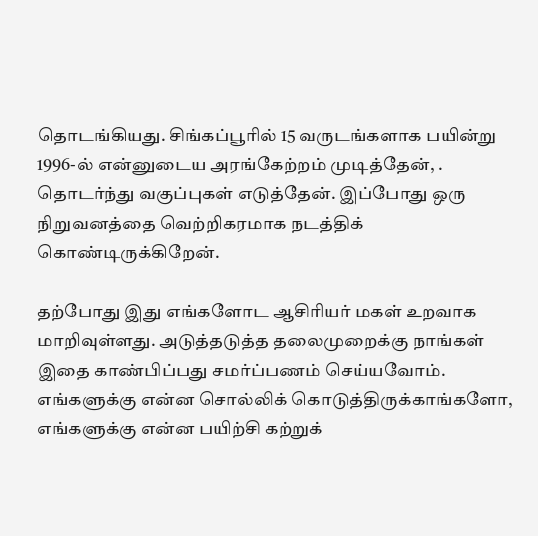தொடங்கியது. சிங்கப்பூரில் 15 வருடங்களாக பயின்று 1996-ல் என்னுடைய அரங்கேற்றம் முடித்தேன், . தொடர்ந்து வகுப்புகள் எடுத்தேன். இப்போது ஒரு நிறுவனத்தை வெற்றிகரமாக நடத்திக் கொண்டிருக்கிறேன்.

தற்போது இது எங்களோட ஆசிரியர் மகள் உறவாக மாறிவுள்ளது. அடுத்தடுத்த தலைமுறைக்கு நாங்கள் இதை காண்பிப்பது சமர்ப்பணம் செய்யவோம்.
எங்களுக்கு என்ன சொல்லிக் கொடுத்திருக்காங்களோ, எங்களுக்கு என்ன பயிற்சி கற்றுக்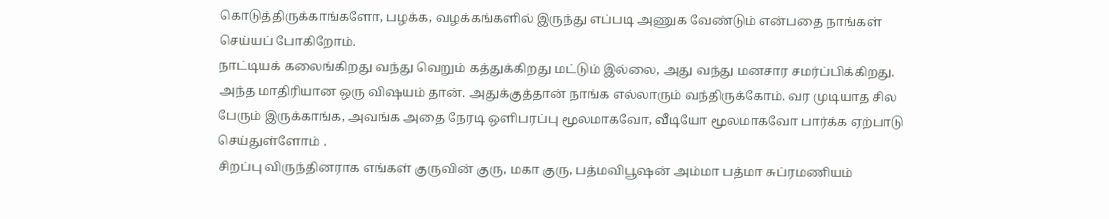கொடுத்திருக்காங்களோ, பழக்க, வழக்கங்களில் இருந்து எப்படி அணுக வேண்டும் என்பதை நாங்கள் செய்யப் போகிறோம்.
நாட்டியக் கலைங்கிறது வந்து வெறும் கத்துக்கிறது மட்டும் இல்லை, அது வந்து மனசார சமர்ப்பிக்கிறது. அந்த மாதிரியான ஒரு விஷயம் தான். அதுக்குத்தான் நாங்க எல்லாரும் வந்திருக்கோம். வர முடியாத சில பேரும் இருக்காங்க, அவங்க அதை நேரடி ஒளிபரப்பு மூலமாகவோ, வீடியோ மூலமாகவோ பார்க்க ஏற்பாடு செய்துள்ளோம் .
சிறப்பு விருந்தினராக எங்கள் குருவின் குரு, மகா குரு, பத்மவிபூஷன் அம்மா பத்மா சுப்ரமணியம்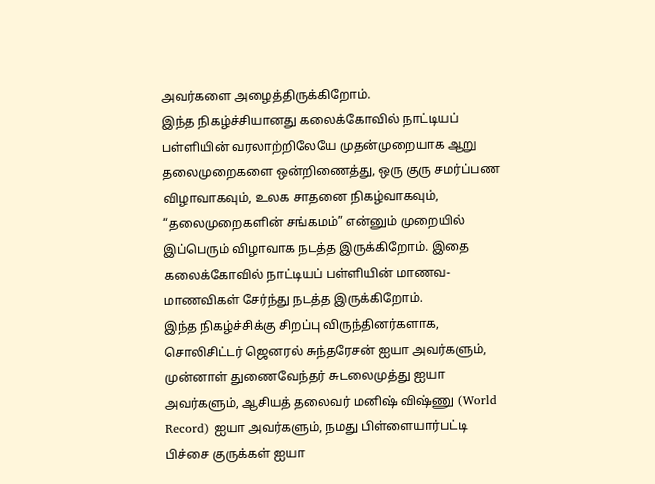அவர்களை அழைத்திருக்கிறோம்.
இந்த நிகழ்ச்சியானது கலைக்கோவில் நாட்டியப் பள்ளியின் வரலாற்றிலேயே முதன்முறையாக ஆறு தலைமுறைகளை ஒன்றிணைத்து, ஒரு குரு சமர்ப்பண விழாவாகவும், உலக சாதனை நிகழ்வாகவும், “தலைமுறைகளின் சங்கமம்” என்னும் முறையில் இப்பெரும் விழாவாக நடத்த இருக்கிறோம். இதை கலைக்கோவில் நாட்டியப் பள்ளியின் மாணவ-மாணவிகள் சேர்ந்து நடத்த இருக்கிறோம்.
இந்த நிகழ்ச்சிக்கு சிறப்பு விருந்தினர்களாக, சொலிசிட்டர் ஜெனரல் சுந்தரேசன் ஐயா அவர்களும், முன்னாள் துணைவேந்தர் சுடலைமுத்து ஐயா அவர்களும், ஆசியத் தலைவர் மனிஷ் விஷ்ணு (World Record) ஐயா அவர்களும், நமது பிள்ளையார்பட்டி பிச்சை குருக்கள் ஐயா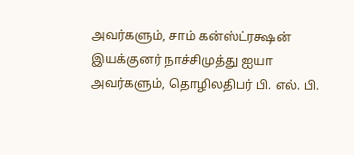அவர்களும், சாம் கன்ஸ்ட்ரக்ஷன் இயக்குனர் நாச்சிமுத்து ஐயா அவர்களும், தொழிலதிபர் பி. எல். பி.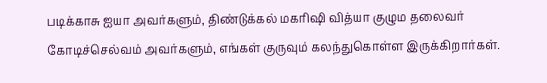படிக்காசு ஐயா அவர்களும், திண்டுக்கல் மகரிஷி வித்யா குழும தலைவர் கோடிச்செல்வம் அவர்களும், எங்கள் குருவும் கலந்துகொள்ள இருக்கிறார்கள்.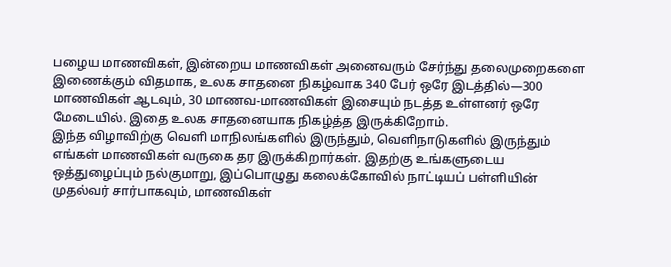பழைய மாணவிகள், இன்றைய மாணவிகள் அனைவரும் சேர்ந்து தலைமுறைகளை இணைக்கும் விதமாக, உலக சாதனை நிகழ்வாக 340 பேர் ஒரே இடத்தில்—300 மாணவிகள் ஆடவும், 30 மாணவ-மாணவிகள் இசையும் நடத்த உள்ளனர் ஒரே மேடையில். இதை உலக சாதனையாக நிகழ்த்த இருக்கிறோம்.
இந்த விழாவிற்கு வெளி மாநிலங்களில் இருந்தும், வெளிநாடுகளில் இருந்தும் எங்கள் மாணவிகள் வருகை தர இருக்கிறார்கள். இதற்கு உங்களுடைய ஒத்துழைப்பும் நல்குமாறு, இப்பொழுது கலைக்கோவில் நாட்டியப் பள்ளியின் முதல்வர் சார்பாகவும், மாணவிகள்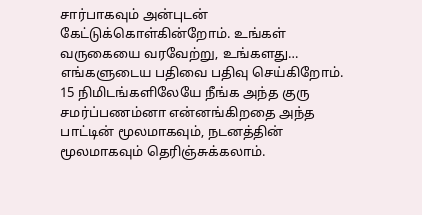சார்பாகவும் அன்புடன் கேட்டுக்கொள்கின்றோம். உங்கள் வருகையை வரவேற்று, உங்களது… எங்களுடைய பதிவை பதிவு செய்கிறோம்.
15 நிமிடங்களிலேயே நீங்க அந்த குரு சமர்ப்பணம்னா என்னங்கிறதை அந்த பாட்டின் மூலமாகவும், நடனத்தின் மூலமாகவும் தெரிஞ்சுக்கலாம்.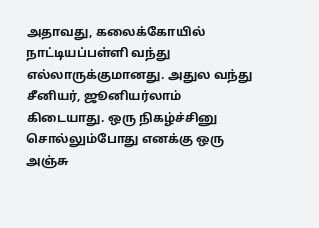அதாவது, கலைக்கோயில் நாட்டியப்பள்ளி வந்து எல்லாருக்குமானது. அதுல வந்து சீனியர், ஜூனியர்லாம் கிடையாது. ஒரு நிகழ்ச்சினு சொல்லும்போது எனக்கு ஒரு அஞ்சு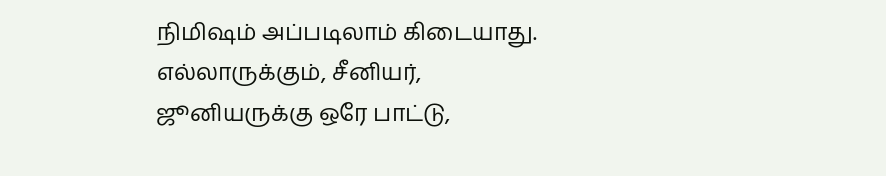நிமிஷம் அப்படிலாம் கிடையாது. எல்லாருக்கும், சீனியர், ஜூனியருக்கு ஒரே பாட்டு,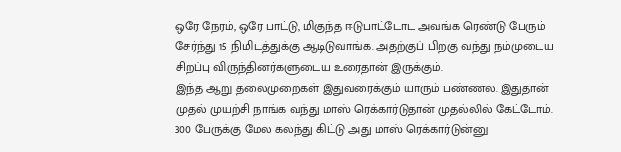ஒரே நேரம், ஒரே பாட்டு, மிகுந்த ஈடுபாட்டோட அவங்க ரெண்டு பேரும் சேர்ந்து 15 நிமிடத்துக்கு ஆடிடுவாங்க. அதற்குப் பிறகு வந்து நம்முடைய சிறப்பு விருந்தினர்களுடைய உரைதான் இருக்கும்.
இந்த ஆறு தலைமுறைகள் இதுவரைக்கும் யாரும் பண்ணல. இதுதான் முதல் முயற்சி நாங்க வந்து மாஸ் ரெக்கார்டுதான் முதல்லில் கேட்டோம். 300 பேருக்கு மேல கலந்து கிட்டு அது மாஸ் ரெக்கார்டுன்னு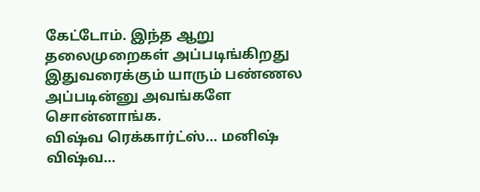கேட்டோம். இந்த ஆறு தலைமுறைகள் அப்படிங்கிறது இதுவரைக்கும் யாரும் பண்ணல அப்படின்னு அவங்களே சொன்னாங்க.
விஷ்வ ரெக்கார்ட்ஸ்… மனிஷ் விஷ்வ…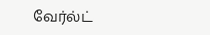வேர்ல்ட்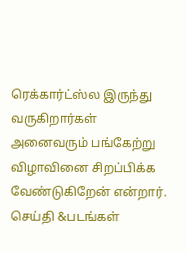ரெக்கார்ட்ஸ்ல இருந்து வருகிறார்கள் அனைவரும் பங்கேற்று விழாவினை சிறப்பிக்க வேண்டுகிறேன் என்றார்.
செய்தி &படங்கள்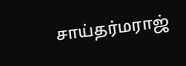சாய்தர்மராஜ்